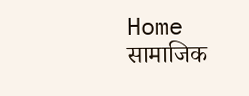Home सामाजिक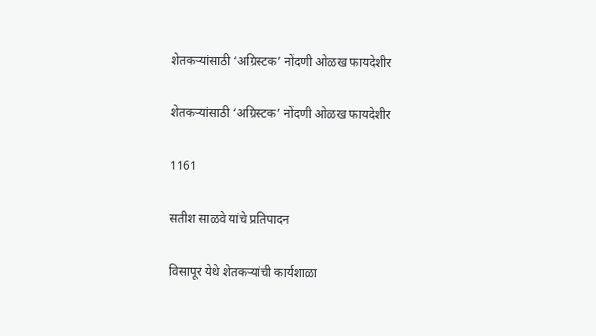शेतकऱ्यांसाठी ‘अग्रिस्टक’ नोंदणी ओळख फायदेशीर

शेतकऱ्यांसाठी ‘अग्रिस्टक’ नोंदणी ओळख फायदेशीर

1161

सतीश साळवे यांचे प्रतिपादन

विसापूर येथे शेतकऱ्यांची कार्यशाळा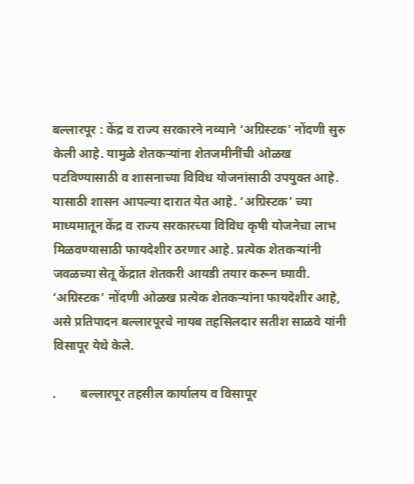बल्लारपूर : केंद्र व राज्य सरकारने नव्याने ‘अग्रिस्टक’ नोंदणी सुरु केली आहे. यामुळे शेतकऱ्यांना शेतजमीनींची ओळख पटविण्यासाठी व शासनाच्या विविध योजनांसाठी उपयुक्त आहे. यासाठी शासन आपल्या दारात येत आहे. ‘अग्रिस्टक’ च्या माध्यमातून केंद्र व राज्य सरकारच्या विविध कृषी योजनेचा लाभ मिळवण्यासाठी फायदेशीर ठरणार आहे. प्रत्येक शेतकऱ्यांनी जवळच्या सेतू केंद्रात शेतकरी आयडी तयार करून घ्यावी. ‘अग्रिस्टक’ नोंदणी ओळख प्रत्येक शेतकऱ्यांना फायदेशीर आहे, असे प्रतिपादन बल्लारपूरचे नायब तहसिलदार सतीश साळवे यांनी विसापूर येथे केले.

.        बल्लारपूर तहसील कार्यालय व विसापूर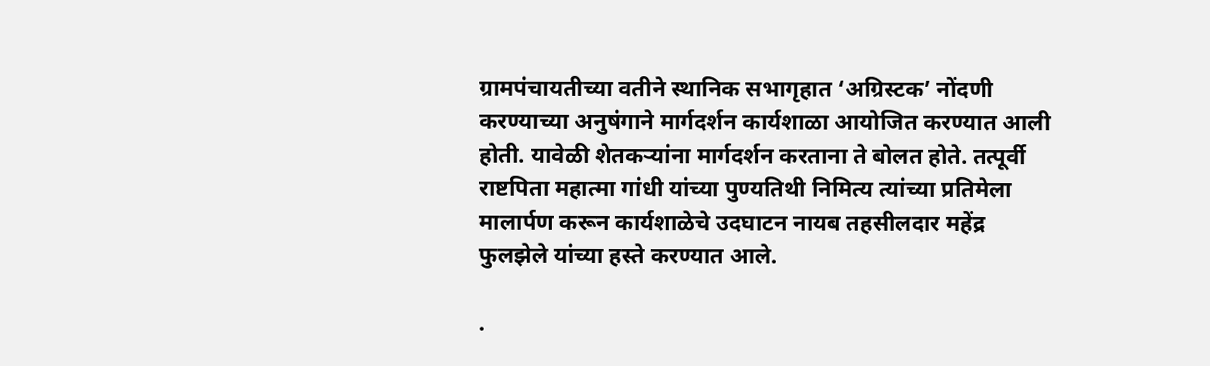ग्रामपंचायतीच्या वतीने स्थानिक सभागृहात ‘अग्रिस्टक’ नोंदणी करण्याच्या अनुषंगाने मार्गदर्शन कार्यशाळा आयोजित करण्यात आली होती. यावेळी शेतकऱ्यांना मार्गदर्शन करताना ते बोलत होते. तत्पूर्वी राष्टपिता महात्मा गांधी यांच्या पुण्यतिथी निमित्य त्यांच्या प्रतिमेला मालार्पण करून कार्यशाळेचे उदघाटन नायब तहसीलदार महेंद्र फुलझेले यांच्या हस्ते करण्यात आले.

.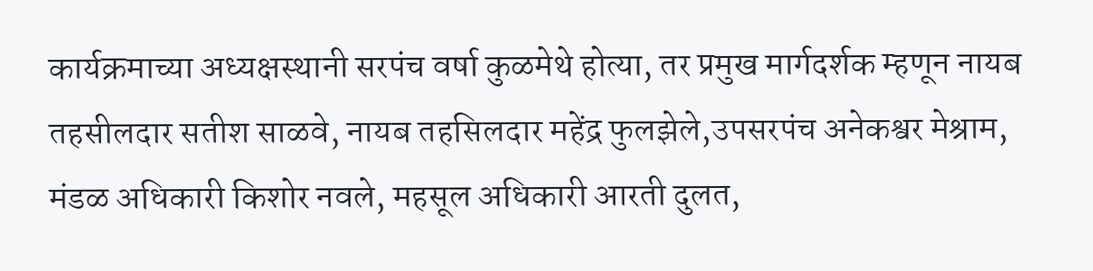कार्यक्रमाच्या अध्यक्षस्थानी सरपंच वर्षा कुळमेथे होत्या, तर प्रमुख मार्गदर्शक म्हणून नायब तहसीलदार सतीश साळवे, नायब तहसिलदार महेंद्र फुलझेले,उपसरपंच अनेकश्वर मेश्राम, मंडळ अधिकारी किशोर नवले, महसूल अधिकारी आरती दुलत,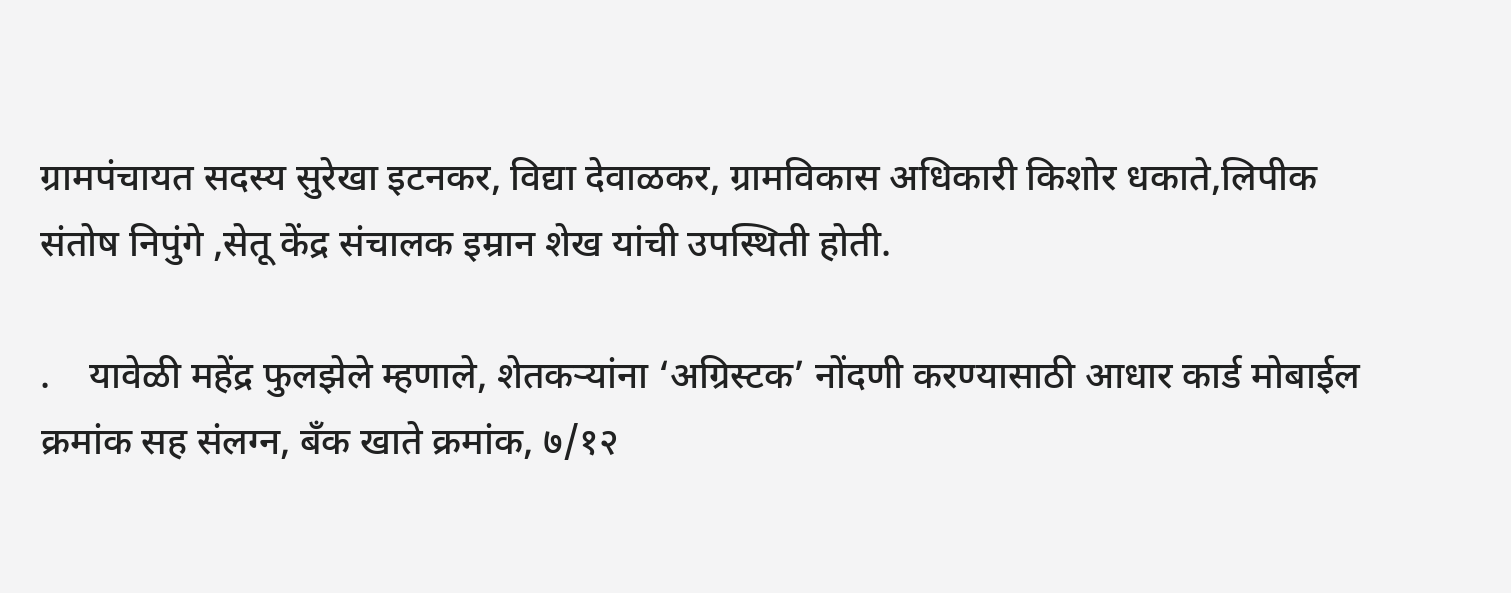ग्रामपंचायत सदस्य सुरेखा इटनकर, विद्या देवाळकर, ग्रामविकास अधिकारी किशोर धकाते,लिपीक संतोष निपुंगे ,सेतू केंद्र संचालक इम्रान शेख यांची उपस्थिती होती.

.    यावेळी महेंद्र फुलझेले म्हणाले, शेतकऱ्यांना ‘अग्रिस्टक’ नोंदणी करण्यासाठी आधार कार्ड मोबाईल क्रमांक सह संलग्न, बॅंक खाते क्रमांक, ७/१२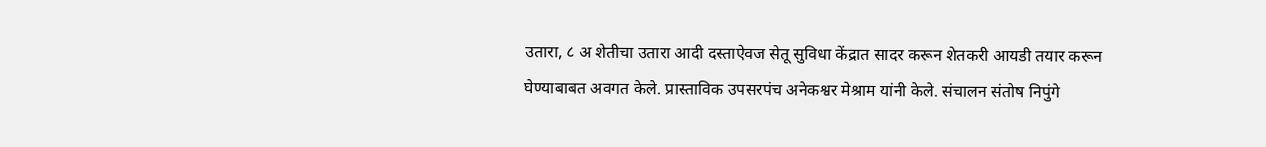उतारा, ८ अ शेतीचा उतारा आदी दस्ताऐवज सेतू सुविधा केंद्रात सादर करून शेतकरी आयडी तयार करून घेण्याबाबत अवगत केले. प्रास्ताविक उपसरपंच अनेकश्वर मेश्राम यांनी केले. संचालन संतोष निपुंगे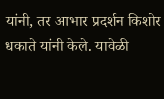यांनी, तर आभार प्रदर्शन किशोर धकाते यांनी केले. यावेळी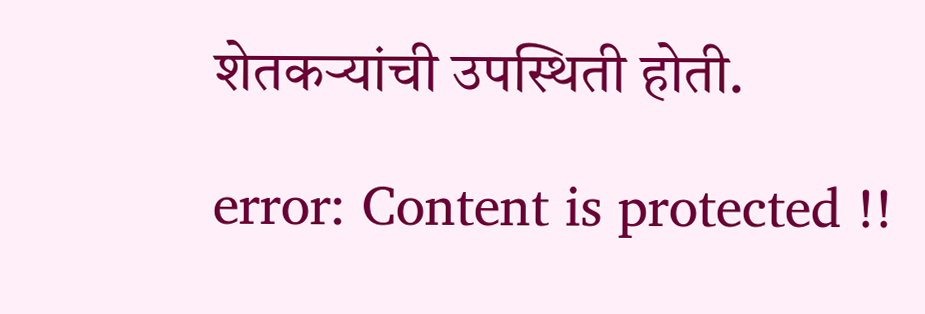शेतकऱ्यांची उपस्थिती होती.

error: Content is protected !!